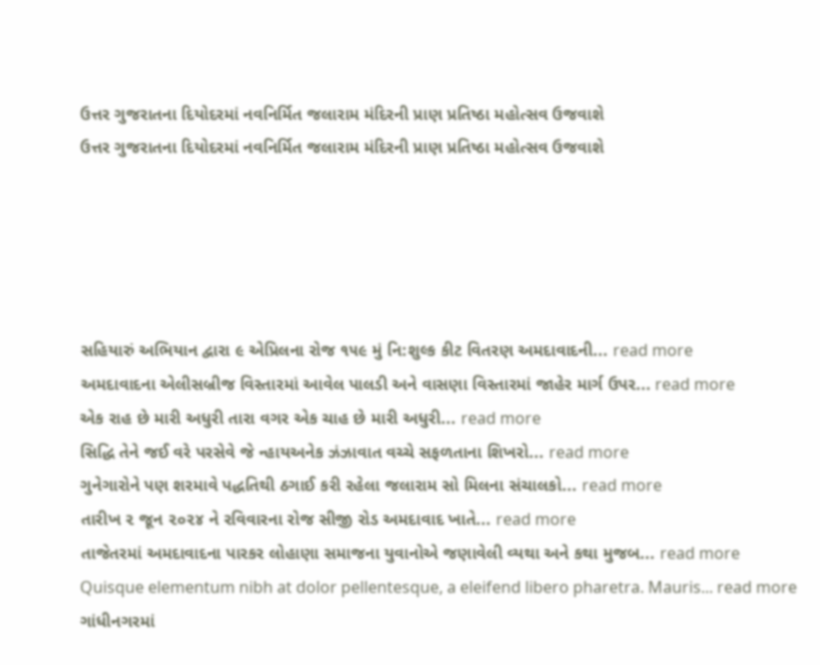ઉત્તર ગુજરાતના દિયોદરમાં નવનિર્મિત જલારામ મંદિરની પ્રાણ પ્રતિષ્ઠા મહોત્સવ ઉજવાશે
ઉત્તર ગુજરાતના દિયોદરમાં નવનિર્મિત જલારામ મંદિરની પ્રાણ પ્રતિષ્ઠા મહોત્સવ ઉજવાશે





સહિયારું અભિયાન દ્વારા ૯ એપ્રિલના રોજ ૧૫૯ મું નિ:શુલ્ક કીટ વિતરણ અમદાવાદની... read more
અમદાવાદના એલીસબ્રીજ વિસ્તારમાં આવેલ પાલડી અને વાસણા વિસ્તારમાં જાહેર માર્ગ ઉપર... read more
એક રાહ છે મારી અધુરી તારા વગર એક ચાહ છે મારી અધુરી... read more
સિદ્ધિ તેને જઈ વરે પરસેવે જે ન્હાયઅનેક ઝંઝાવાત વચ્ચે સફળતાના શિખરો... read more
ગુનેગારોને પણ શરમાવે પદ્ધતિથી ઠગાઈ કરી રહેલા જલારામ સો મિલના સંચાલકો... read more
તારીખ ૨ જૂન ૨૦૨૪ ને રવિવારના રોજ સીજી રોડ અમદાવાદ ખાતે... read more
તાજેતરમાં અમદાવાદના પારકર લોહાણા સમાજના યુવાનોએ જણાવેલી વ્યથા અને કથા મુજબ... read more
Quisque elementum nibh at dolor pellentesque, a eleifend libero pharetra. Mauris... read more
ગાંધીનગરમાં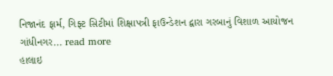નિજાનંદ ફાર્મ, ગિફ્ટ સિટીમાં શિક્ષાપત્રી ફાઉન્ડેશન દ્વારા ગરબાનું વિશાળ આયોજન ગાંધીનગર... read more
હાલાઇ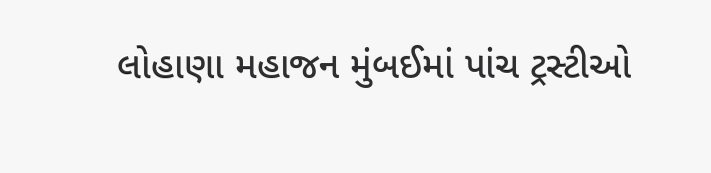લોહાણા મહાજન મુંબઈમાં પાંચ ટ્રસ્ટીઓ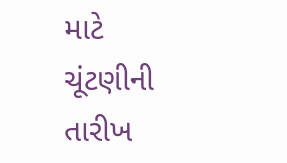માટે ચૂંટણીની તારીખ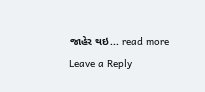જાહેર થઇ... read more
Leave a Reply